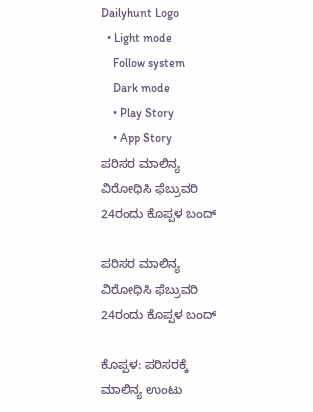Dailyhunt Logo
  • Light mode
    Follow system
    Dark mode
    • Play Story
    • App Story
ಪರಿಸರ ಮಾಲಿನ್ಯ ವಿರೋಧಿಸಿ ಫೆಬ್ರುವರಿ 24ರಂದು ಕೊಪ್ಪಳ ಬಂದ್‌

ಪರಿಸರ ಮಾಲಿನ್ಯ ವಿರೋಧಿಸಿ ಫೆಬ್ರುವರಿ 24ರಂದು ಕೊಪ್ಪಳ ಬಂದ್‌

ಕೊಪ್ಪಳ: ಪರಿಸರಕ್ಕೆ ಮಾಲಿನ್ಯ ಉಂಟು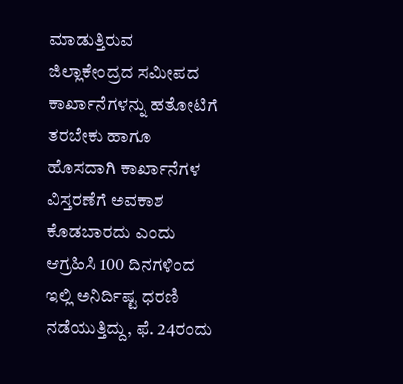ಮಾಡುತ್ತಿರುವ ಜಿಲ್ಲಾಕೇಂದ್ರದ ಸಮೀಪದ ಕಾರ್ಖಾನೆಗಳನ್ನು ಹತೋಟಿಗೆ ತರಬೇಕು ಹಾಗೂ ಹೊಸದಾಗಿ ಕಾರ್ಖಾನೆಗಳ ವಿಸ್ತರಣೆಗೆ ಅವಕಾಶ ಕೊಡಬಾರದು ಎಂದು ಆಗ್ರಹಿಸಿ 100 ದಿನಗಳಿಂದ ಇಲ್ಲಿ ಅನಿರ್ದಿಷ್ಟ ಧರಣಿ ನಡೆಯುತ್ತಿದ್ದು, ಫೆ. 24ರಂದು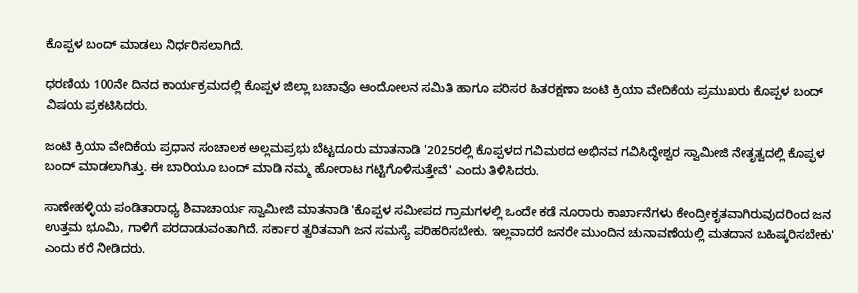ಕೊಪ್ಪಳ ಬಂದ್‌ ಮಾಡಲು ನಿರ್ಧರಿಸಲಾಗಿದೆ.

ಧರಣಿಯ 100ನೇ ದಿನದ ಕಾರ್ಯಕ್ರಮದಲ್ಲಿ ಕೊಪ್ಪಳ ಜಿಲ್ಲಾ ಬಚಾವೊ ಆಂದೋಲನ ಸಮಿತಿ ಹಾಗೂ ಪರಿಸರ ಹಿತರಕ್ಷಣಾ ಜಂಟಿ ಕ್ರಿಯಾ ವೇದಿಕೆಯ ಪ್ರಮುಖರು ಕೊಪ್ಪಳ ಬಂದ್‌ ವಿಷಯ ಪ್ರಕಟಿಸಿದರು.

ಜಂಟಿ ಕ್ರಿಯಾ ವೇದಿಕೆಯ ಪ್ರಧಾನ ಸಂಚಾಲಕ ಅಲ್ಲಮಪ್ರಭು ಬೆಟ್ಟದೂರು ಮಾತನಾಡಿ '2025ರಲ್ಲಿ ಕೊಪ್ಪಳದ ಗವಿಮಠದ ಅಭಿನವ ಗವಿಸಿದ್ಧೇಶ್ವರ ಸ್ವಾಮೀಜಿ ನೇತೃತ್ವದಲ್ಲಿ ಕೊಪ್ಫಳ ಬಂದ್ ಮಾಡಲಾಗಿತ್ತು. ಈ ಬಾರಿಯೂ ಬಂದ್‌ ಮಾಡಿ ನಮ್ಮ ಹೋರಾಟ ಗಟ್ಟಿಗೊಳಿಸುತ್ತೇವೆ' ಎಂದು ತಿಳಿಸಿದರು.

ಸಾಣೇಹಳ್ಳಿಯ ಪಂಡಿತಾರಾಧ್ಯ ಶಿವಾಚಾರ್ಯ ಸ್ವಾಮೀಜಿ ಮಾತನಾಡಿ 'ಕೊಪ್ಪಳ ಸಮೀಪದ ಗ್ರಾಮಗಳಲ್ಲಿ ಒಂದೇ ಕಡೆ ನೂರಾರು ಕಾರ್ಖಾನೆಗಳು ಕೇಂದ್ರೀಕೃತವಾಗಿರುವುದರಿಂದ ಜನ ಉತ್ತಮ ಭೂಮಿ, ಗಾಳಿಗೆ ಪರದಾಡುವಂತಾಗಿದೆ. ಸರ್ಕಾರ ತ್ವರಿತವಾಗಿ ಜನ ಸಮಸ್ಯೆ ಪರಿಹರಿಸಬೇಕು. ಇಲ್ಲವಾದರೆ ಜನರೇ ಮುಂದಿನ ಚುನಾವಣೆಯಲ್ಲಿ ಮತದಾನ ಬಹಿಷ್ಕರಿಸಬೇಕು' ಎಂದು ಕರೆ ನೀಡಿದರು.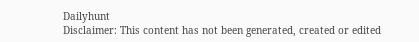Dailyhunt
Disclaimer: This content has not been generated, created or edited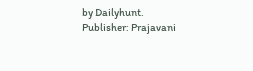by Dailyhunt. Publisher: Prajavani